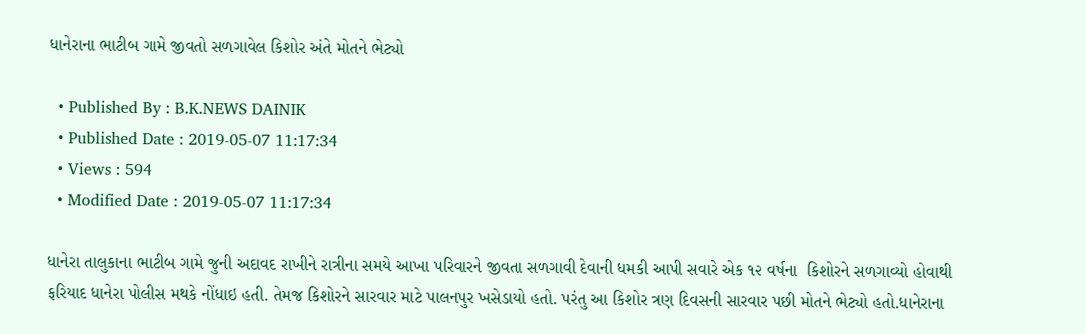ધાનેરાના ભાટીબ ગામે જીવતો સળગાવેલ કિશોર અંતે મોતને ભેટ્યો

  • Published By : B.K.NEWS DAINIK
  • Published Date : 2019-05-07 11:17:34
  • Views : 594
  • Modified Date : 2019-05-07 11:17:34

ધાનેરા તાલુકાના ભાટીબ ગામે જુની અદાવદ રાખીને રાત્રીના સમયે આખા પરિવારને જીવતા સળગાવી દેવાની ધમકી આપી સવારે એક ૧૨ વર્ષના  કિશોરને સળગાવ્યો હોવાથી ફરિયાદ ધાનેરા પોલીસ મથકે નોંધાઇ હતી. તેમજ કિશોરને સારવાર માટે પાલનપુર ખસેડાયો હતો. પરંતુ આ કિશોર ત્રણ દિવસની સારવાર પછી મોતને ભેટ્યો હતો.ધાનેરાના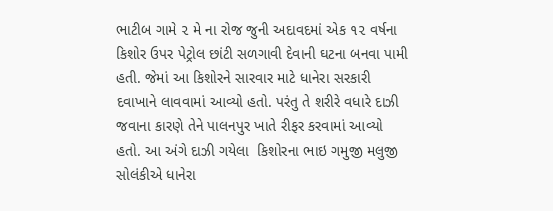ભાટીબ ગામે ૨ મે ના રોજ જુની અદાવદમાં એક ૧૨ વર્ષના કિશોર ઉપર પેટ્રોલ છાંટી સળગાવી દેવાની ઘટના બનવા પામી હતી. જેમાં આ કિશોરને સારવાર માટે ધાનેરા સરકારી દવાખાને લાવવામાં આવ્યો હતો. પરંતુ તે શરીરે વધારે દાઝી જવાના કારણે તેને પાલનપુર ખાતે રીફર કરવામાં આવ્યો હતો. આ અંગે દાઝી ગયેલા  કિશોરના ભાઇ ગમુજી મલુજી સોલંકીએ ધાનેરા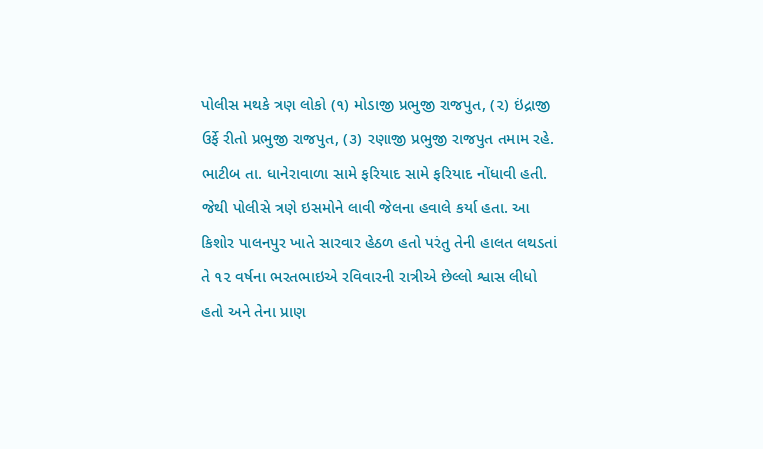પોલીસ મથકે ત્રણ લોકો (૧) મોડાજી પ્રભુજી રાજપુત, (૨) ઇંદ્રાજી ઉર્ફે રીતો પ્રભુજી રાજપુત, (૩) રણાજી પ્રભુજી રાજપુત તમામ રહે. ભાટીબ તા. ધાનેરાવાળા સામે ફરિયાદ સામે ફરિયાદ નોંધાવી હતી. જેથી પોલીસે ત્રણે ઇસમોને લાવી જેલના હવાલે કર્યા હતા. આ કિશોર પાલનપુર ખાતે સારવાર હેઠળ હતો પરંતુ તેની હાલત લથડતાં તે ૧૨ વર્ષના ભરતભાઇએ રવિવારની રાત્રીએ છેલ્લો શ્વાસ લીધો હતો અને તેના પ્રાણ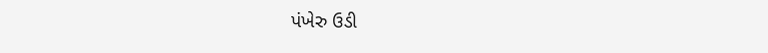પંખેરુ ઉડી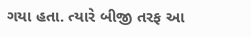ગયા હતા. ત્યારે બીજી તરફ આ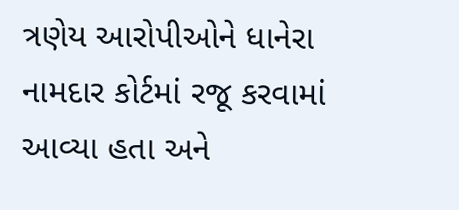ત્રણેય આરોપીઓને ધાનેરા નામદાર કોર્ટમાં રજૂ કરવામાં આવ્યા હતા અને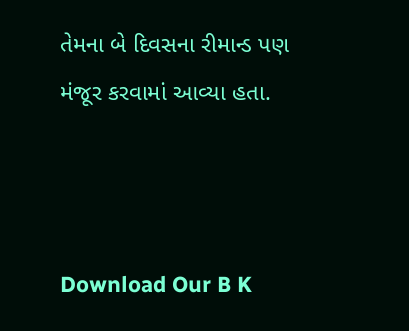તેમના બે દિવસના રીમાન્ડ પણ મંજૂર કરવામાં આવ્યા હતા.



Download Our B K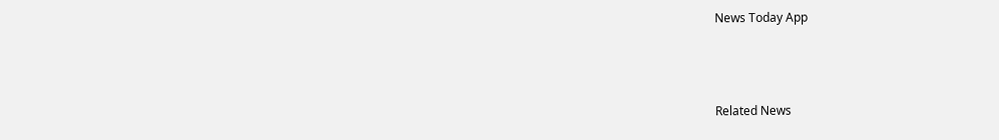News Today App



Related News